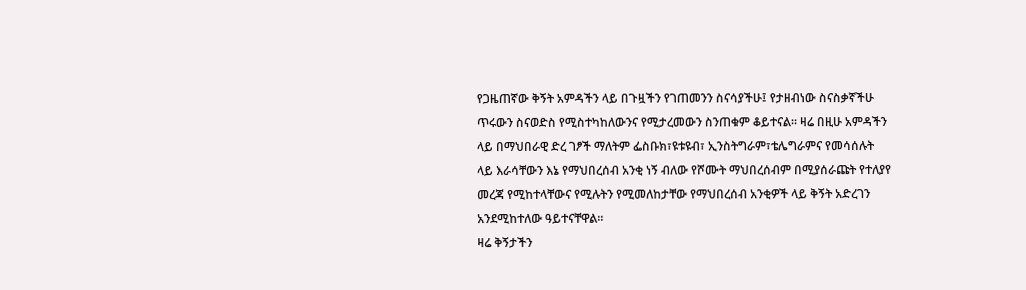የጋዜጠኛው ቅኝት አምዳችን ላይ በጉዟችን የገጠመንን ስናሳያችሁ፤ የታዘብነው ስናስቃኛችሁ ጥሩውን ስናወድስ የሚስተካከለውንና የሚታረመውን ስንጠቁም ቆይተናል። ዛሬ በዚሁ አምዳችን ላይ በማህበራዊ ድረ ገፆች ማለትም ፌስቡክ፣ዩቱዩብ፣ ኢንስትግራም፣ቴሌግራምና የመሳሰሉት ላይ እራሳቸውን እኔ የማህበረሰብ አንቂ ነኝ ብለው የሾሙት ማህበረሰብም በሚያሰራጩት የተለያየ መረጃ የሚከተላቸውና የሚሉትን የሚመለከታቸው የማህበረሰብ አንቂዎች ላይ ቅኝት አድረገን አንደሚከተለው ዓይተናቸዋል።
ዛሬ ቅኝታችን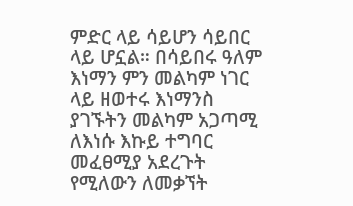ምድር ላይ ሳይሆን ሳይበር ላይ ሆኗል። በሳይበሩ ዓለም እነማን ምን መልካም ነገር ላይ ዘወተሩ እነማንስ ያገኙትን መልካም አጋጣሚ ለእነሱ እኩይ ተግባር መፈፀሚያ አደረጉት የሚለውን ለመቃኘት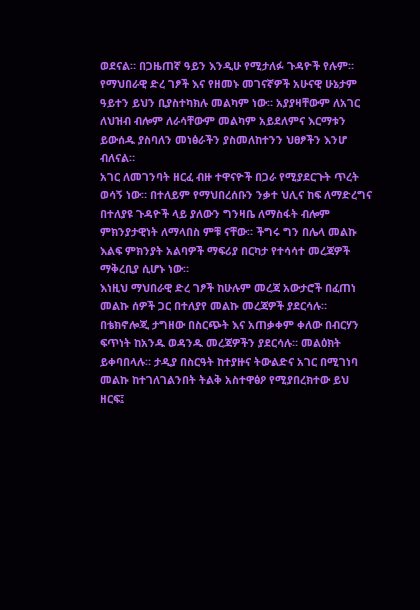ወደናል። በጋዜጠኛ ዓይን እንዲሁ የሚታለፉ ጉዳዮች የሉም። የማህበራዊ ድረ ገፆች እና የዘመኑ መገናኛዎች አሁናዊ ሁኔታም ዓይተን ይህን ቢያስተካክሉ መልካም ነው። አያያዛቸውም ለአገር ለህዝብ ብሎም ለራሳቸውም መልካም አይደለምና እርማቱን ይውሰዱ ያስባለን መነፅራችን ያስመለከተንን ህፀፆችን እንሆ ብለናል።
አገር ለመገንባት ዘርፈ ብዙ ተዋናዮች በጋራ የሚያደርጉት ጥረት ወሳኝ ነው። በተለይም የማህበረሰቡን ንቃተ ህሊና ከፍ ለማድረግና በተለያዩ ጉዳዮች ላይ ያለውን ግንዛቤ ለማስፋት ብሎም ምክንያታዊነት ለማላበስ ምቹ ናቸው። ችግሩ ግን በሌላ መልኩ እልፍ ምክንያት አልባዎች ማፍሪያ በርካታ የተሳሳተ መረጃዎች ማቅረቢያ ሲሆኑ ነው።
እነዚህ ማህበራዊ ድረ ገፆች ከሁሉም መረጃ አውታሮች በፈጠነ መልኩ ሰዎች ጋር በተለያየ መልኩ መረጃዎች ያደርሳሉ። በቴክኖሎጂ ታግዘው በስርጭት እና አጠቃቀም ቀለው በብርሃን ፍጥነት ከአንዱ ወዳንዱ መረጃዎችን ያደርሳሉ። መልዕክት ይቀባበላሉ። ታዲያ በስርዓት ከተያዙና ትውልድና አገር በሚገነባ መልኩ ከተገለገልንበት ትልቅ አስተዋፅዖ የሚያበረክተው ይህ ዘርፍ፤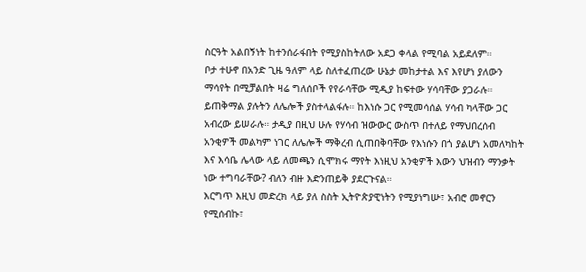ስርዓት አልበኝነት ከተንሰራፋበት የሚያስከትለው አደጋ ቀላል የሚባል አይደለም።
ቦታ ተሁኖ በአንድ ጊዜ ዓለም ላይ ስለተፈጠረው ሁኔታ መከታተል እና እየሆነ ያለውን ማሳየት በሚቻልበት ዛሬ ግለሰቦች የየራሳቸው ሚዲያ ከፍተው ሃሳባቸው ያጋራሉ። ይጠቅማል ያሉትን ለሌሎች ያስተላልፋሉ። ከእነሱ ጋር የሚመሳሰል ሃሳብ ካላቸው ጋር አብረው ይሠራሉ። ታዲያ በዚህ ሁሉ የሃሳብ ዝውውር ውስጥ በተለይ የማህበረሰብ አንቂዎች መልካም ነገር ለሌሎች ማቅረብ ሲጠበቅባቸው የእነሱን በጎ ያልሆነ አመለካከት እና እሳቤ ሌላው ላይ ለመጫን ሲሞክሩ ማየት እነዚህ አንቂዎች እውን ህዝብን ማንቃት ነው ተግባራቸው? ብለን ብዙ እድንጠይቅ ያደርጉናል።
እርግጥ እዚህ መድረክ ላይ ያለ ስስት ኢትዮጵያዊነትን የሚያነግሡ፣ አብሮ መኖርን የሚሰብኩ፣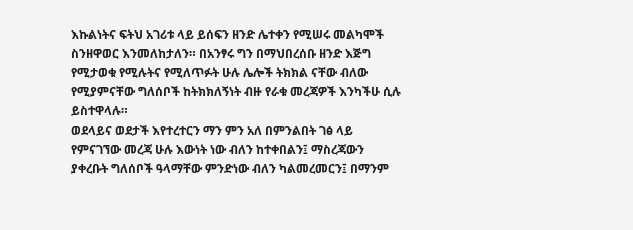እኩልነትና ፍትህ አገሪቱ ላይ ይሰፍን ዘንድ ሌተቀን የሚሠሩ መልካሞች ስንዘዋወር እንመለከታለን። በአንፃሩ ግን በማህበረሰቡ ዘንድ እጅግ የሚታወቁ የሚሉትና የሚለጥፉት ሁሉ ሌሎች ትክክል ናቸው ብለው የሚያምናቸው ግለሰቦች ከትክክለኝነት ብዙ የራቁ መረጃዎች እንካችሁ ሲሉ ይስተዋላሉ።
ወደላይና ወደታች እየተረተርን ማን ምን አለ በምንልበት ገፅ ላይ የምናገኘው መረጃ ሁሉ እውነት ነው ብለን ከተቀበልን፤ ማስረጃውን ያቀረቡት ግለሰቦች ዓላማቸው ምንድነው ብለን ካልመረመርን፤ በማንም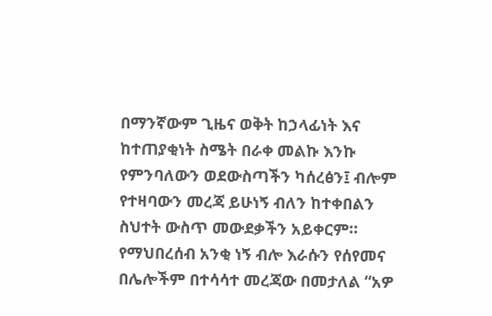በማንኛውም ጊዜና ወቅት ከኃላፊነት እና ከተጠያቂነት ስሜት በራቀ መልኩ እንኩ የምንባለውን ወደውስጣችን ካሰረፅን፤ ብሎም የተዛባውን መረጃ ይሁነኝ ብለን ከተቀበልን ስህተት ውስጥ መውደቃችን አይቀርም።
የማህበረሰብ አንቂ ነኝ ብሎ እራሱን የሰየመና በሌሎችም በተሳሳተ መረጃው በመታለል “አዎ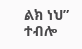ልክ ነህ” ተብሎ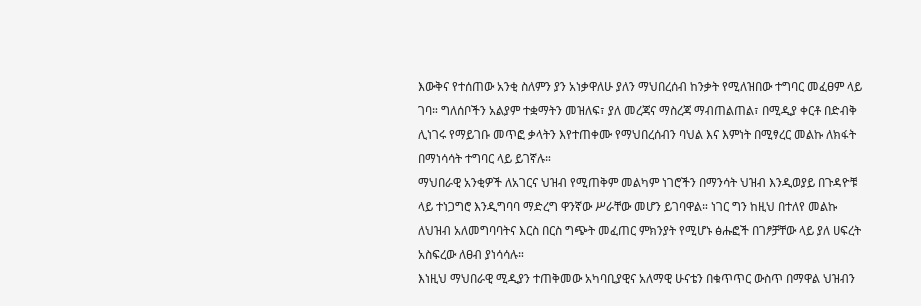እውቅና የተሰጠው አንቂ ስለምን ያን አነቃዋለሁ ያለን ማህበረሰብ ከንቃት የሚለዝበው ተግባር መፈፀም ላይ ገባ። ግለሰቦችን አልያም ተቋማትን መዝለፍ፣ ያለ መረጃና ማስረጃ ማብጠልጠል፣ በሚዲያ ቀርቶ በድብቅ ሊነገሩ የማይገቡ መጥፎ ቃላትን እየተጠቀሙ የማህበረሰብን ባህል እና እምነት በሚፃረር መልኩ ለክፋት በማነሳሳት ተግባር ላይ ይገኛሉ።
ማህበራዊ አንቂዎች ለአገርና ህዝብ የሚጠቅም መልካም ነገሮችን በማንሳት ህዝብ እንዲወያይ በጉዳዮቹ ላይ ተነጋግሮ እንዲግባባ ማድረግ ዋንኛው ሥራቸው መሆን ይገባዋል። ነገር ግን ከዚህ በተለየ መልኩ ለህዝብ አለመግባባትና እርስ በርስ ግጭት መፈጠር ምክንያት የሚሆኑ ፅሑፎች በገፆቻቸው ላይ ያለ ሀፍረት አስፍረው ለፀብ ያነሳሳሉ።
እነዚህ ማህበራዊ ሚዲያን ተጠቅመው አካባቢያዊና አለማዊ ሁናቴን በቁጥጥር ውስጥ በማዋል ህዝብን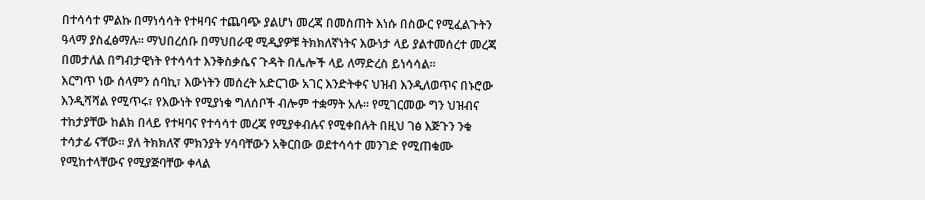በተሳሳተ ምልኩ በማነሳሳት የተዛባና ተጨባጭ ያልሆነ መረጃ በመስጠት እነሱ በስውር የሚፈልጉትን ዓላማ ያስፈፅማሉ። ማህበረሰቡ በማህበራዊ ሚዲያዎቹ ትክክለኛነትና እውነታ ላይ ያልተመሰረተ መረጃ በመታለል በግብታዊነት የተሳሳተ እንቅስቃሴና ጉዳት በሌሎች ላይ ለማድረስ ይነሳሳል።
እርግጥ ነው ሰላምን ሰባኪ፣ እውነትን መሰረት አድርገው አገር እንድትቀና ህዝብ እንዲለወጥና በኑሮው እንዲሻሻል የሚጥሩ፣ የእውነት የሚያነቁ ግለሰቦች ብሎም ተቋማት አሉ። የሚገርመው ግን ህዝብና ተከታያቸው ከልክ በላይ የተዛባና የተሳሳተ መረጃ የሚያቀብሉና የሚቀበሉት በዚህ ገፅ እጅጉን ንቁ ተሳታፊ ናቸው። ያለ ትክክለኛ ምክንያት ሃሳባቸውን አቅርበው ወደተሳሳተ መንገድ የሚጠቁሙ የሚከተላቸውና የሚያጅባቸው ቀላል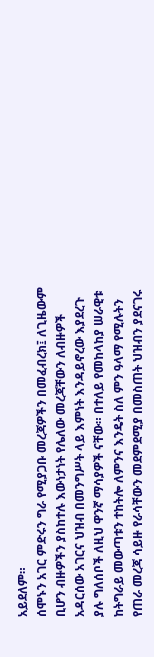አይደለም።
ሰሞኑን አገር ምድሩን ግራ የሚያጋቡ መረጃዎችን በመፈብረክ፤ ለጊዜውም ቢሆን ብዙዎችን ያስከተሉ እውነታነት የሌለው መረጃቸውን ለብዙዎች አዳርሰው አገርና ህዝብ በመንግሥት ላይ እምነት እንዳይኖረው እያደረጉ ያሉ ግለሰቦች ለዚህ ዋንኛ ማሳያዎች ናቸው። በተለይ የመከላከያ ሠራዊቱ ከትግራይ መውጣቱን ተከትሎ ለምንና እንዴት ስለ ምን ዓላማ የሚሉትን የጠራ መረጃ ሳይዙ የራሳቸውን መደምደሚያ በመስጠት ህዝብን ያደናገሩ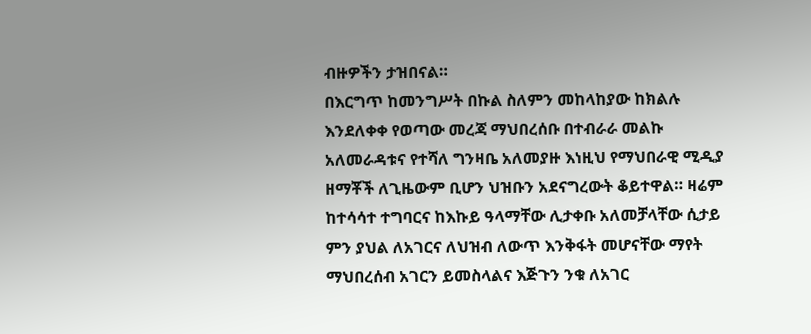ብዙዎችን ታዝበናል።
በእርግጥ ከመንግሥት በኩል ስለምን መከላከያው ከክልሉ እንደለቀቀ የወጣው መረጃ ማህበረሰቡ በተብራራ መልኩ አለመራዳቱና የተሻለ ግንዛቤ አለመያዙ እነዚህ የማህበራዊ ሚዲያ ዘማቾች ለጊዜውም ቢሆን ህዝቡን አደናግረውት ቆይተዋል። ዛሬም ከተሳሳተ ተግባርና ከእኩይ ዓላማቸው ሊታቀቡ አለመቻላቸው ሲታይ ምን ያህል ለአገርና ለህዝብ ለውጥ እንቅፋት መሆናቸው ማየት ማህበረሰብ አገርን ይመስላልና እጅጉን ንቁ ለአገር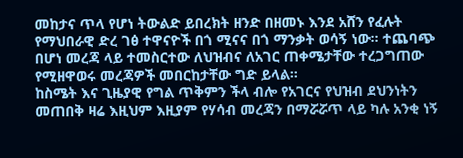መከታና ጥላ የሆነ ትውልድ ይበረክት ዘንድ በዘመኑ እንደ አሸን የፈሉት የማህበራዊ ድረ ገፅ ተዋናዮች በጎ ሚናና በጎ ማንቃት ወሳኝ ነው። ተጨባጭ በሆነ መረጃ ላይ ተመስርተው ለህዝብና ለአገር ጠቀሜታቸው ተረጋግጠው የሚዘዋወሩ መረጃዎች መበርከታቸው ግድ ይላል።
ከስሜት እና ጊዜያዊ የግል ጥቅምን ችላ ብሎ የአገርና የህዝብ ደህንነትን መጠበቅ ዛሬ እዚህም እዚያም የሃሳብ መረጃን በማሯሯጥ ላይ ካሉ አንቂ ነኝ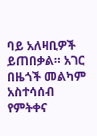ባይ አለዛቢዎች ይጠበቃል። አገር በዜጎች መልካም አስተሳሰብ የምትቀና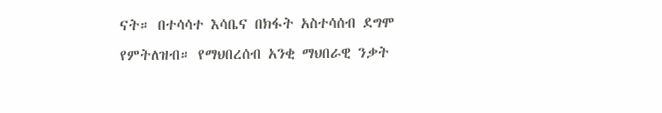ናት። በተሳሳተ እሳቤና በክፋት አስተሳሰብ ደግሞ የምትለዝብ። የማህበረሰብ አንቂ ማህበራዊ ንቃት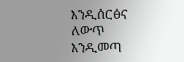እንዲሰርፅና ለውጥ እንዲመጣ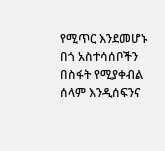የሚጥር እንደመሆኑ በጎ አስተሳሰቦችን በስፋት የሚያቀብል ሰላም እንዲሰፍንና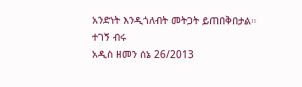አንድነት እንዲጎለብት መትጋት ይጠበቅበታል።
ተገኝ ብሩ
አዲስ ዘመን ሰኔ 26/2013